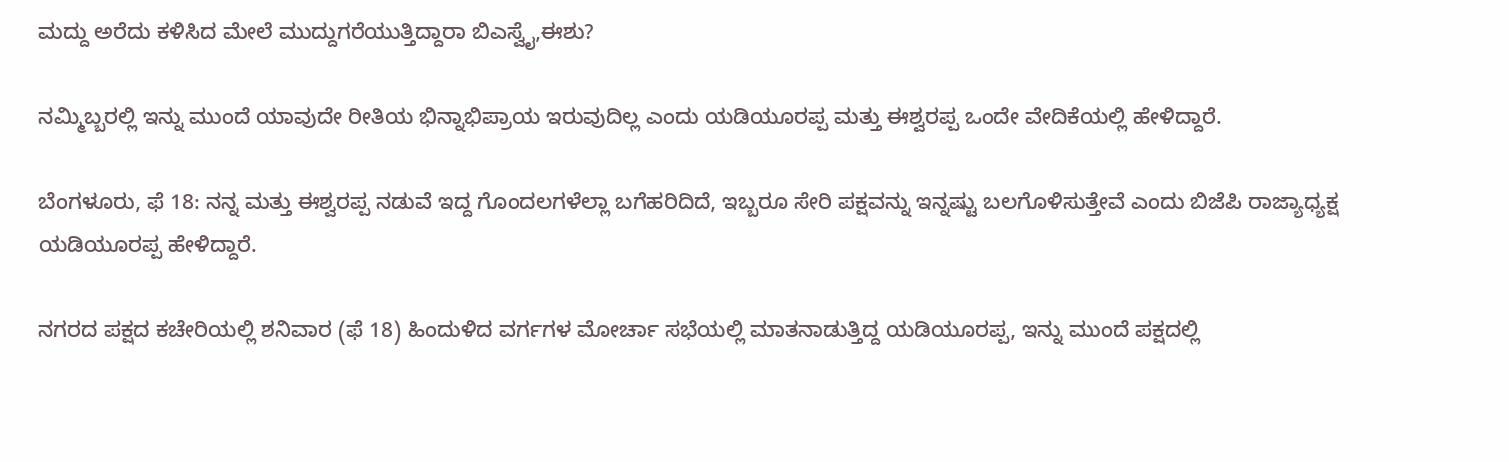ಮದ್ದು ಅರೆದು ಕಳಿಸಿದ ಮೇಲೆ ಮುದ್ದುಗರೆಯುತ್ತಿದ್ದಾರಾ ಬಿಎಸ್ವೈ,ಈಶು?

ನಮ್ಮಿಬ್ಬರಲ್ಲಿ ಇನ್ನು ಮುಂದೆ ಯಾವುದೇ ರೀತಿಯ ಭಿನ್ನಾಭಿಪ್ರಾಯ ಇರುವುದಿಲ್ಲ ಎಂದು ಯಡಿಯೂರಪ್ಪ ಮತ್ತು ಈಶ್ವರಪ್ಪ ಒಂದೇ ವೇದಿಕೆಯಲ್ಲಿ ಹೇಳಿದ್ದಾರೆ.

ಬೆಂಗಳೂರು, ಫೆ 18: ನನ್ನ ಮತ್ತು ಈಶ್ವರಪ್ಪ ನಡುವೆ ಇದ್ದ ಗೊಂದಲಗಳೆಲ್ಲಾ ಬಗೆಹರಿದಿದೆ, ಇಬ್ಬರೂ ಸೇರಿ ಪಕ್ಷವನ್ನು ಇನ್ನಷ್ಟು ಬಲಗೊಳಿಸುತ್ತೇವೆ ಎಂದು ಬಿಜೆಪಿ ರಾಜ್ಯಾಧ್ಯಕ್ಷ ಯಡಿಯೂರಪ್ಪ ಹೇಳಿದ್ದಾರೆ.

ನಗರದ ಪಕ್ಷದ ಕಚೇರಿಯಲ್ಲಿ ಶನಿವಾರ (ಫೆ 18) ಹಿಂದುಳಿದ ವರ್ಗಗಳ ಮೋರ್ಚಾ ಸಭೆಯಲ್ಲಿ ಮಾತನಾಡುತ್ತಿದ್ದ ಯಡಿಯೂರಪ್ಪ, ಇನ್ನು ಮುಂದೆ ಪಕ್ಷದಲ್ಲಿ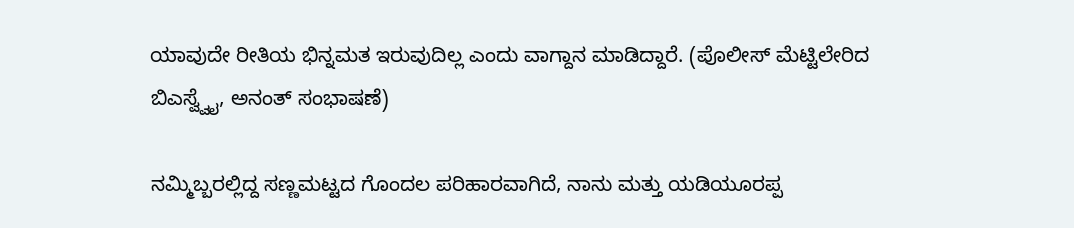ಯಾವುದೇ ರೀತಿಯ ಭಿನ್ನಮತ ಇರುವುದಿಲ್ಲ ಎಂದು ವಾಗ್ದಾನ ಮಾಡಿದ್ದಾರೆ. (ಪೊಲೀಸ್ ಮೆಟ್ಟಿಲೇರಿದ ಬಿಎಸ್ವ್ವೈ, ಅನಂತ್ ಸಂಭಾಷಣೆ)

ನಮ್ಮಿಬ್ಬರಲ್ಲಿದ್ದ ಸಣ್ಣಮಟ್ಟದ ಗೊಂದಲ ಪರಿಹಾರವಾಗಿದೆ, ನಾನು ಮತ್ತು ಯಡಿಯೂರಪ್ಪ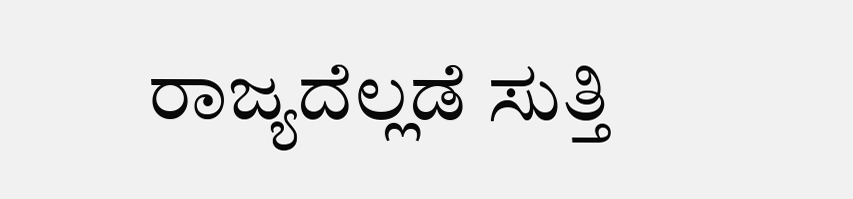ರಾಜ್ಯದೆಲ್ಲಡೆ ಸುತ್ತಿ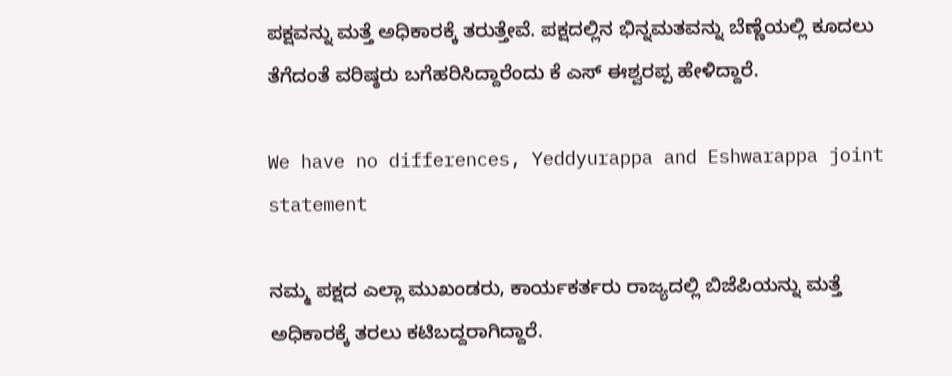ಪಕ್ಷವನ್ನು ಮತ್ತೆ ಅಧಿಕಾರಕ್ಕೆ ತರುತ್ತೇವೆ. ಪಕ್ಷದಲ್ಲಿನ ಭಿನ್ನಮತವನ್ನು ಬೆಣ್ಣೆಯಲ್ಲಿ ಕೂದಲು ತೆಗೆದಂತೆ ವರಿಷ್ಠರು ಬಗೆಹರಿಸಿದ್ದಾರೆಂದು ಕೆ ಎಸ್ ಈಶ್ವರಪ್ಪ ಹೇಳಿದ್ದಾರೆ.

We have no differences, Yeddyurappa and Eshwarappa joint statement

ನಮ್ಮ ಪಕ್ಷದ ಎಲ್ಲಾ ಮುಖಂಡರು, ಕಾರ್ಯಕರ್ತರು ರಾಜ್ಯದಲ್ಲಿ ಬಿಜೆಪಿಯನ್ನು ಮತ್ತೆ ಅಧಿಕಾರಕ್ಕೆ ತರಲು ಕಟಿಬದ್ದರಾಗಿದ್ದಾರೆ.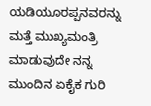ಯಡಿಯೂರಪ್ಪನವರನ್ನು ಮತ್ತೆ ಮುಖ್ಯಮಂತ್ರಿ ಮಾಡುವುದೇ ನನ್ನ ಮುಂದಿನ ಏಕೈಕ ಗುರಿ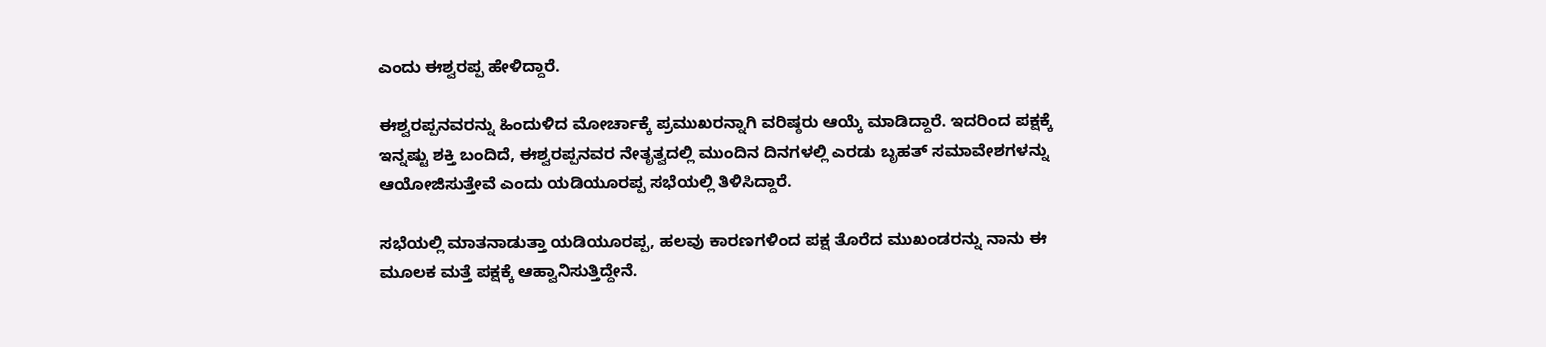ಎಂದು ಈಶ್ವರಪ್ಪ ಹೇಳಿದ್ದಾರೆ.

ಈಶ್ವರಪ್ಪನವರನ್ನು ಹಿಂದುಳಿದ ಮೋರ್ಚಾಕ್ಕೆ ಪ್ರಮುಖರನ್ನಾಗಿ ವರಿಷ್ಠರು ಆಯ್ಕೆ ಮಾಡಿದ್ದಾರೆ. ಇದರಿಂದ ಪಕ್ಷಕ್ಕೆ ಇನ್ನಷ್ಟು ಶಕ್ತಿ ಬಂದಿದೆ, ಈಶ್ವರಪ್ಪನವರ ನೇತೃತ್ವದಲ್ಲಿ ಮುಂದಿನ ದಿನಗಳಲ್ಲಿ ಎರಡು ಬೃಹತ್ ಸಮಾವೇಶಗಳನ್ನು ಆಯೋಜಿಸುತ್ತೇವೆ ಎಂದು ಯಡಿಯೂರಪ್ಪ ಸಭೆಯಲ್ಲಿ ತಿಳಿಸಿದ್ದಾರೆ.

ಸಭೆಯಲ್ಲಿ ಮಾತನಾಡುತ್ತಾ ಯಡಿಯೂರಪ್ಪ, ಹಲವು ಕಾರಣಗಳಿಂದ ಪಕ್ಷ ತೊರೆದ ಮುಖಂಡರನ್ನು ನಾನು ಈ ಮೂಲಕ ಮತ್ತೆ ಪಕ್ಷಕ್ಕೆ ಆಹ್ವಾನಿಸುತ್ತಿದ್ದೇನೆ.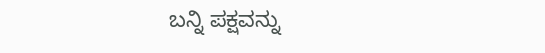ಬನ್ನಿ ಪಕ್ಷವನ್ನು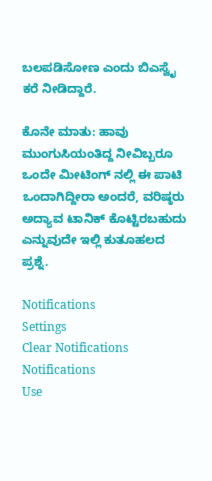ಬಲಪಡಿಸೋಣ ಎಂದು ಬಿಎಸ್ವೈ ಕರೆ ನೀಡಿದ್ದಾರೆ.

ಕೊನೇ ಮಾತು: ಹಾವು ಮುಂಗುಸಿಯಂತಿದ್ದ ನೀವಿಬ್ಬರೂ ಒಂದೇ ಮೀಟಿಂಗ್ ನಲ್ಲಿ ಈ ಪಾಟಿ ಒಂದಾಗಿದ್ದೀರಾ ಅಂದರೆ, ವರಿಷ್ಠರು ಅದ್ಯಾವ ಟಾನಿಕ್ ಕೊಟ್ಟಿರಬಹುದು ಎನ್ನುವುದೇ ಇಲ್ಲಿ ಕುತೂಹಲದ ಪ್ರಶ್ನೆ.

Notifications
Settings
Clear Notifications
Notifications
Use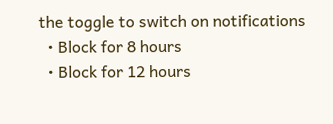the toggle to switch on notifications
  • Block for 8 hours
  • Block for 12 hours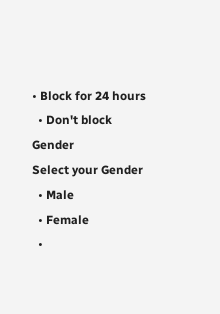• Block for 24 hours
  • Don't block
Gender
Select your Gender
  • Male
  • Female
  •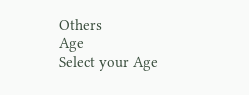Others
Age
Select your Age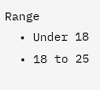Range
  • Under 18
  • 18 to 25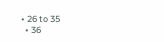• 26 to 35
  • 36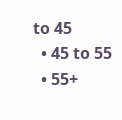to 45
  • 45 to 55
  • 55+